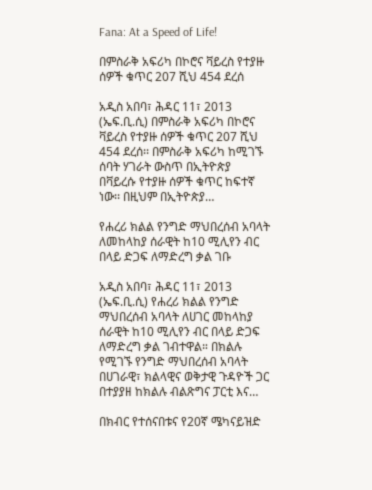Fana: At a Speed of Life!

በምስራቅ አፍሪካ በኮሮና ቫይረስ የተያዙ ሰዎች ቁጥር 207 ሺህ 454 ደረሰ

አዲስ አበባ፣ ሕዳር 11፣ 2013 (ኤፍ.ቢ.ሲ) በምስራቅ አፍሪካ በኮሮና ቫይረስ የተያዙ ሰዎች ቁጥር 207 ሺህ 454 ደረሰ፡፡ በምስራቅ አፍሪካ ከሚገኙ ሰባት ሃገራት ውስጥ በኢትዮጵያ በቫይረሱ የተያዙ ሰዎች ቁጥር ከፍተኛ ነው፡፡ በዚህም በኢትዮጵያ…

የሐረሪ ክልል የንግድ ማህበረሰብ አባላት ለመከላከያ ሰራዊት ከ10 ሚሊየን ብር በላይ ድጋፍ ለማድረግ ቃል ገቡ

አዲስ አበባ፣ ሕዳር 11፣ 2013 (ኤፍ.ቢ.ሲ) የሐረሪ ክልል የንግድ ማህበረሰብ አባላት ለሀገር መከላከያ ሰራዊት ከ10 ሚሊየን ብር በላይ ድጋፍ ለማድረግ ቃል ገብተዋል። በክልሉ የሚገኙ የንግድ ማህበረሰብ አባላት በሀገራዊ፣ ክልላዊና ወቅታዊ ጉዳዮች ጋር በተያያዘ ከክልሉ ብልጽግና ፓርቲ እና…

በክብር የተሰናበቱና የ20ኛ ሜካናይዝድ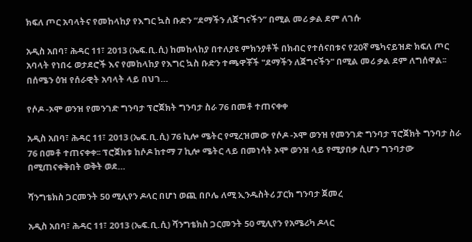ክፍለ ጦር አባላትና የመከላከያ የእግር ኳስ ቡድን “ደማችን ለጀግናችን” በሚል መሪ ቃል ደም ለገሱ

አዲስ አበባ፣ ሕዳር 11፣ 2013 (ኤፍ.ቢ.ሲ) ከመከላከያ በተለያዩ ምክንያቶች በክብር የተሰናበቱና የ20ኛ ሜካናይዝድ ክፍለ ጦር አባላት የነበሩ ወታደሮች እና የመከላከያ የእግር ኳስ ቡድን ተጫዋቾች "ደማችን ለጀግናችን" በሚል መሪ ቃል ደም ለግሰዋል፡፡ በሰሜን ዕዝ የሰራዊት አባላት ላይ በህገ…

የሶዶ -ኦሞ ወንዝ የመንገድ ግንባታ ፕሮጀክት ግንባታ ስራ 76 በመቶ ተጠናቀቀ

አዲስ አበባ፣ ሕዳር 11፣ 2013 (ኤፍ.ቢ.ሲ) 76 ኪሎ ሜትር የሚረዝመው የሶዶ -ኦሞ ወንዝ የመንገድ ግንባታ ፕሮጀክት ግንባታ ስራ 76 በመቶ ተጠናቀቀ፡፡ ፕሮጀክቱ ከሶዶ ከተማ 7 ኪሎ ሜትር ላይ በመነሳት ኦሞ ወንዝ ላይ የሚያበቃ ሲሆን ግንባታው በሚጠናቀቅበት ወቅት ወደ…

ሻንግቴክስ ጋርመንት 50 ሚሊየን ዶላር በሆነ ወጪ በቦሌ ለሚ ኢንዱስትሪ ፓርክ ግንባታ ጀመረ

አዲስ አበባ፣ ሕዳር 11፣ 2013 (ኤፍ.ቢ.ሲ) ሻንግቴክስ ጋርመንት 50 ሚሊየን የአሜሪካ ዶላር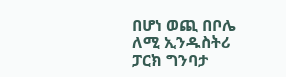በሆነ ወጪ በቦሌ ለሚ ኢንዱስትሪ ፓርክ ግንባታ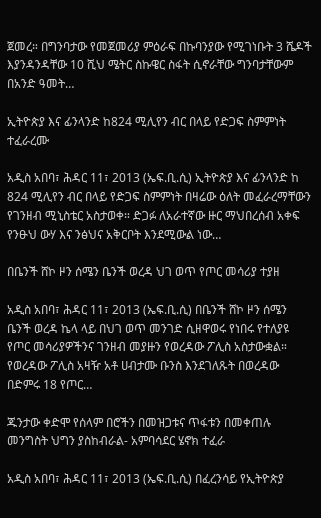ጀመረ። በግንባታው የመጀመሪያ ምዕራፍ በኩባንያው የሚገነቡት 3 ሼዶች እያንዳንዳቸው 10 ሺህ ሜትር ስኩዌር ስፋት ሲኖራቸው ግንባታቸውም በአንድ ዓመት…

ኢትዮጵያ እና ፊንላንድ ከ824 ሚሊየን ብር በላይ የድጋፍ ስምምነት ተፈራረሙ

አዲስ አበባ፣ ሕዳር 11፣ 2013 (ኤፍ.ቢ.ሲ) ኢትዮጵያ እና ፊንላንድ ከ 824 ሚሊየን ብር በላይ የድጋፍ ስምምነት በዛሬው ዕለት መፈራረማቸውን የገንዘብ ሚኒስቴር አስታወቀ። ድጋፉ ለአራተኛው ዙር ማህበረሰብ አቀፍ የንፁህ ውሃ እና ንፅህና አቅርቦት እንደሚውል ነው…

በቤንች ሸኮ ዞን ሰሜን ቤንች ወረዳ ህገ ወጥ የጦር መሳሪያ ተያዘ

አዲስ አበባ፣ ሕዳር 11፣ 2013 (ኤፍ.ቢ.ሲ) በቤንች ሸኮ ዞን ሰሜን ቤንች ወረዳ ኬላ ላይ በህገ ወጥ መንገድ ሲዘዋወሩ የነበሩ የተለያዩ የጦር መሳሪያዎችንና ገንዘብ መያዙን የወረዳው ፖሊስ አስታውቋል። የወረዳው ፖሊስ አዛዥ አቶ ሀብታሙ ቡንስ እንደገለጹት በወረዳው በድምሩ 18 የጦር…

ጁንታው ቀድሞ የሰላም በሮችን በመዝጋቱና ጥፋቱን በመቀጠሉ መንግስት ህግን ያስከብራል- አምባሳደር ሄኖክ ተፈራ

አዲስ አበባ፣ ሕዳር 11፣ 2013 (ኤፍ.ቢ.ሲ) በፈረንሳይ የኢትዮጵያ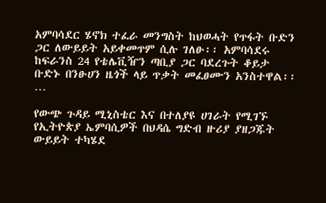አምባሳደር ሄኖክ ተፈራ መንግስት ከህወሓት የጥፋት ቡድን ጋር ለውይይት አይቀመጥም ሲሉ ገለፁ፡፡ አምባሳደሩ ከፍራንስ 24 የቴሌቪዥን ጣቢያ ጋር ባደረጉት ቆይታ ቡድኑ በንፁሀን ዜጎች ላይ ጥቃት መፈፀሙን አንስተዋል፡፡…

የውጭ ጉዳይ ሚኒስቴር እና በተለያዩ ሀገራት የሚገኙ የኢትዮጵያ ኤምባሲዎች በህዳሴ ግድብ ዙሪያ ያዘጋጁት ውይይት ተካሄደ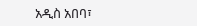አዲስ አበባ፣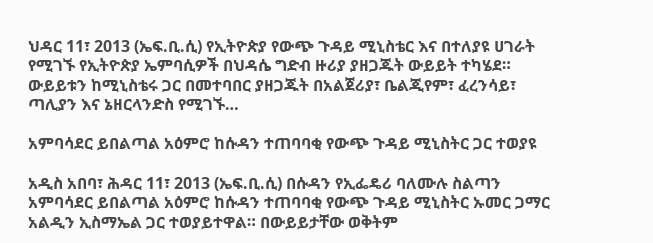ህዳር 11፣ 2013 (ኤፍ.ቢ.ሲ) የኢትዮጵያ የውጭ ጉዳይ ሚኒስቴር እና በተለያዩ ሀገራት የሚገኙ የኢትዮጵያ ኤምባሲዎች በህዳሴ ግድብ ዙሪያ ያዘጋጁት ውይይት ተካሄደ። ውይይቱን ከሚኒስቴሩ ጋር በመተባበር ያዘጋጁት በአልጀሪያ፣ ቤልጂየም፣ ፈረንሳይ፣ ጣሊያን እና ኔዘርላንድስ የሚገኙ…

አምባሳደር ይበልጣል አዕምሮ ከሱዳን ተጠባባቂ የውጭ ጉዳይ ሚኒስትር ጋር ተወያዩ

አዲስ አበባ፣ ሕዳር 11፣ 2013 (ኤፍ.ቢ.ሲ) በሱዳን የኢፌዴሪ ባለሙሉ ስልጣን አምባሳደር ይበልጣል አዕምሮ ከሱዳን ተጠባባቂ የውጭ ጉዳይ ሚኒስትር ኡመር ጋማር አልዲን ኢስማኤል ጋር ተወያይተዋል። በውይይታቸው ወቅትም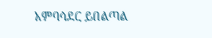አምባሳደር ይበልጣል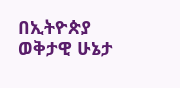በኢትዮጵያ ወቅታዊ ሁኔታ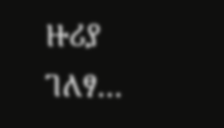ዙሪያ ገለፃ…